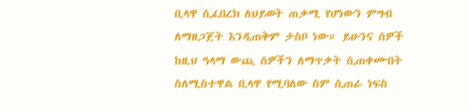ቢላዋ ሲፈበረክ ለህይወት ጠቃሚ የሆነውን ምግብ ለማዘጋጀት እንዲጠቅም ታስቦ ነው። ይሁንና ሰዎች ከዚህ ዓላማ ውጪ ሰዎችን ለማጥቃት ሲጠቀሙበት ስለሚስተዋል ቢላዋ የሚባለው ስም ሲጠራ ነፍስ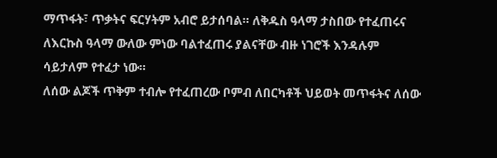ማጥፋት፣ ጥቃትና ፍርሃትም አብሮ ይታሰባል። ለቅዱስ ዓላማ ታስበው የተፈጠሩና ለእርኩስ ዓላማ ውለው ምነው ባልተፈጠሩ ያልናቸው ብዙ ነገሮች እንዳሉም ሳይታለም የተፈታ ነው።
ለሰው ልጆች ጥቅም ተብሎ የተፈጠረው ቦምብ ለበርካቶች ህይወት መጥፋትና ለሰው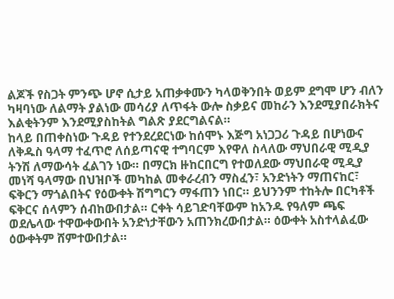ልጆች የስጋት ምንጭ ሆኖ ሲታይ አጠቃቀሙን ካላወቅንበት ወይም ደግሞ ሆን ብለን ካዛባነው ለልማት ያልነው መሳሪያ ለጥፋት ውሎ ስቃይና መከራን እንደሚያበራክትና እልቂትንም እንደሚያስከትል ግልጽ ያደርግልናል።
ከላይ በጠቀስነው ጉዳይ የተንደረደርነው ከሰሞኑ እጅግ አነጋጋሪ ጉዳይ በሆነውና ለቅዱስ ዓላማ ተፈጥሮ ለሰይጣናዊ ተግባርም እየዋለ ስላለው ማህበራዊ ሚዲያ ትንሽ ለማውሳት ፈልገን ነው። በማርክ ዙከርበርግ የተወለደው ማህበራዊ ሚዲያ መነሻ ዓላማው በህዝቦች መካከል መቀራረብን ማስፈን፣ አንድነትን ማጠናከር፣ ፍቅርን ማጎልበትና የዕውቀት ሽግግርን ማፋጠን ነበር። ይህንንም ተከትሎ በርካቶች ፍቅርና ሰላምን ሰብከውበታል። ርቀት ሳይገድባቸውም ከአንዱ የዓለም ጫፍ ወደሌላው ተዋውቀውበት አንድነታቸውን አጠንክረውበታል። ዕውቀት አስተላልፈው ዕውቀትም ሸምተውበታል።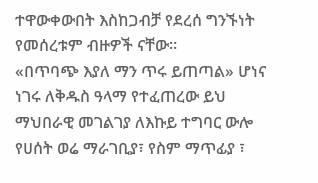ተዋውቀውበት እስከጋብቻ የደረሰ ግንኙነት የመሰረቱም ብዙዎች ናቸው።
«በጥባጭ እያለ ማን ጥሩ ይጠጣል» ሆነና ነገሩ ለቅዱስ ዓላማ የተፈጠረው ይህ ማህበራዊ መገልገያ ለእኩይ ተግባር ውሎ የሀሰት ወሬ ማራገቢያ፣ የስም ማጥፊያ ፣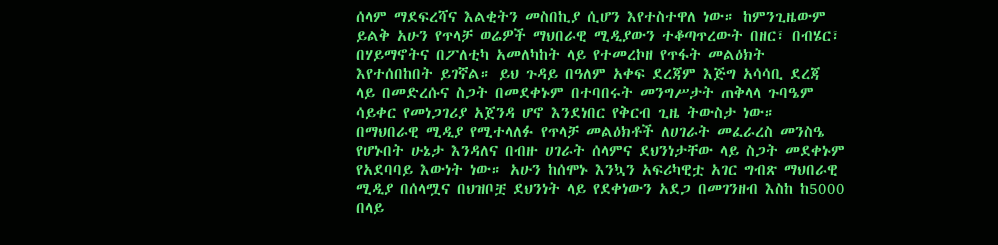ሰላም ማደፍረሻና እልቂትን መስበኪያ ሲሆን እየተስተዋለ ነው። ከምንጊዜውም ይልቅ አሁን የጥላቻ ወሬዎች ማህበራዊ ሚዲያውን ተቆጣጥረውት በዘር፣ በብሄር፣ በሃይማኖትና በፖለቲካ አመለካከት ላይ የተመረኮዘ የጥፋት መልዕክት እየተሰበከበት ይገኛል። ይህ ጉዳይ በዓለም አቀፍ ደረጃም እጅግ አሳሳቢ ደረጃ ላይ በመድረሱና ስጋት በመደቀኑም በተባበሩት መንግሥታት ጠቅላላ ጉባዔም ሳይቀር የመነጋገሪያ አጀንዳ ሆኖ እንደነበር የቅርብ ጊዜ ትውስታ ነው።
በማህበራዊ ሚዲያ የሚተላለፉ የጥላቻ መልዕክቶች ለሀገራት መፈራረስ መንስዔ የሆኑበት ሁኔታ እንዳለና በብዙ ሀገራት ሰላምና ደህንነታቸው ላይ ስጋት መደቀኑም የአደባባይ እውነት ነው። አሁን ከሰሞኑ እንኳን አፍሪካዊቷ አገር ግብጽ ማህበራዊ ሚዲያ በሰላሟና በህዝቦቿ ደህንነት ላይ የደቀነውን አደጋ በመገንዘብ እስከ ከ5000 በላይ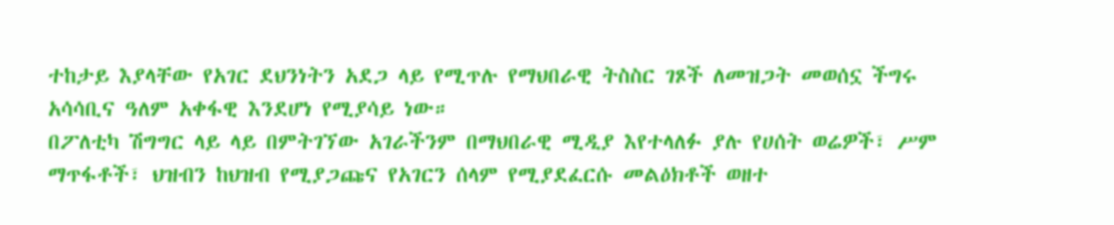ተከታይ እያላቸው የአገር ደህንነትን አደጋ ላይ የሚጥሉ የማህበራዊ ትስስር ገጾች ለመዝጋት መወሰኗ ችግሩ አሳሳቢና ዓለም አቀፋዊ እንደሆነ የሚያሳይ ነው።
በፖለቲካ ሽግግር ላይ ላይ በምትገኘው አገራችንም በማህበራዊ ሚዲያ እየተላለፉ ያሉ የሀሰት ወሬዎች፣ ሥም ማጥፋቶች፣ ህዝብን ከህዝብ የሚያጋጩና የአገርን ሰላም የሚያደፈርሱ መልዕክቶች ወዘተ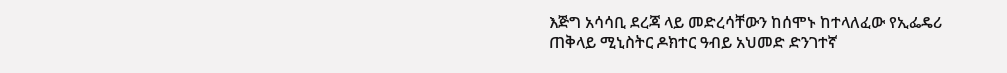እጅግ አሳሳቢ ደረጃ ላይ መድረሳቸውን ከሰሞኑ ከተላለፈው የኢፌዴሪ ጠቅላይ ሚኒስትር ዶክተር ዓብይ አህመድ ድንገተኛ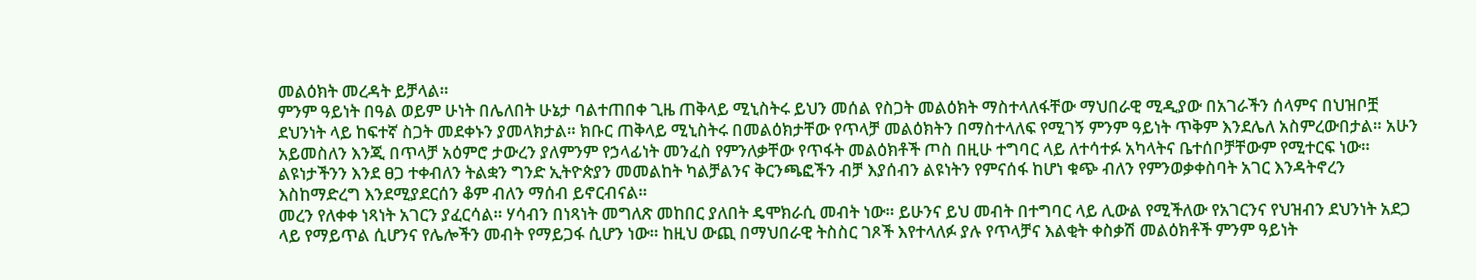መልዕክት መረዳት ይቻላል።
ምንም ዓይነት በዓል ወይም ሁነት በሌለበት ሁኔታ ባልተጠበቀ ጊዜ ጠቅላይ ሚኒስትሩ ይህን መሰል የስጋት መልዕክት ማስተላለፋቸው ማህበራዊ ሚዲያው በአገራችን ሰላምና በህዝቦቿ ደህንነት ላይ ከፍተኛ ስጋት መደቀኑን ያመላክታል። ክቡር ጠቅላይ ሚኒስትሩ በመልዕክታቸው የጥላቻ መልዕክትን በማስተላለፍ የሚገኝ ምንም ዓይነት ጥቅም እንደሌለ አስምረውበታል። አሁን አይመስለን እንጂ በጥላቻ አዕምሮ ታውረን ያለምንም የኃላፊነት መንፈስ የምንለቃቸው የጥፋት መልዕክቶች ጦስ በዚሁ ተግባር ላይ ለተሳተፉ አካላትና ቤተሰቦቻቸውም የሚተርፍ ነው።
ልዩነታችንን እንደ ፀጋ ተቀብለን ትልቋን ግንድ ኢትዮጵያን መመልከት ካልቻልንና ቅርንጫፎችን ብቻ እያሰብን ልዩነትን የምናሰፋ ከሆነ ቁጭ ብለን የምንወቃቀስባት አገር እንዳትኖረን እስከማድረግ እንደሚያደርሰን ቆም ብለን ማሰብ ይኖርብናል።
መረን የለቀቀ ነጻነት አገርን ያፈርሳል። ሃሳብን በነጻነት መግለጽ መከበር ያለበት ዴሞክራሲ መብት ነው። ይሁንና ይህ መብት በተግባር ላይ ሊውል የሚችለው የአገርንና የህዝብን ደህንነት አደጋ ላይ የማይጥል ሲሆንና የሌሎችን መብት የማይጋፋ ሲሆን ነው። ከዚህ ውጪ በማህበራዊ ትስስር ገጾች እየተላለፉ ያሉ የጥላቻና እልቂት ቀስቃሽ መልዕክቶች ምንም ዓይነት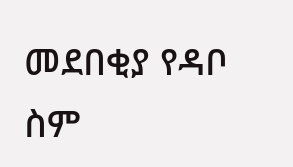መደበቂያ የዳቦ ስም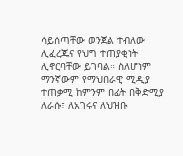ሳይሰጣቸው ወንጀል ተብለው ሊፈረጁና የህግ ተጠያቂነት ሊኖርባቸው ይገባል። ስለሆነም ማንኛውም የማህበራዊ ሚዲያ ተጠቃሚ ከምንም በፊት በቅድሚያ ለራሱ፣ ለአገሩና ለህዝቡ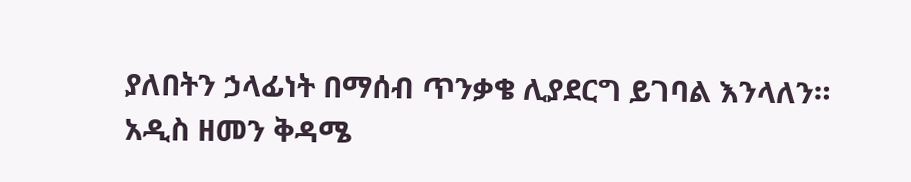ያለበትን ኃላፊነት በማሰብ ጥንቃቄ ሊያደርግ ይገባል እንላለን።
አዲስ ዘመን ቅዳሜ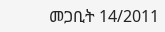መጋቢት 14/2011